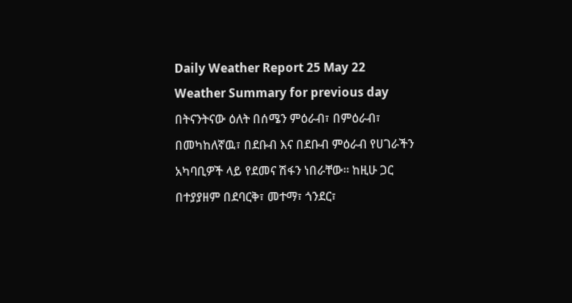Daily Weather Report 25 May 22
Weather Summary for previous day
በትናንትናው ዕለት በሰሜን ምዕራብ፣ በምዕራብ፣ በመካከለኛዉ፣ በደቡብ እና በደቡብ ምዕራብ የሀገራችን አካባቢዎች ላይ የደመና ሽፋን ነበራቸው፡፡ ከዚሁ ጋር በተያያዘም በደባርቅ፣ መተማ፣ ጎንደር፣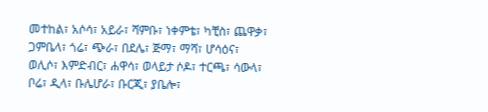መተከል፣ አሶሳ፣ አይራ፣ ሻምቡ፣ ነቀምቴ፣ ካቺስ፣ ጨዋቃ፣ ጋምቤላ፣ ጎሬ፣ ጭራ፣ በደሌ፣ ጅማ፣ ማሻ፣ ሆሳዕና፣ ወሊሶ፣ እምድብር፣ ሐዋሳ፣ ወላይታ ሶዶ፣ ተርጫ፣ ሳውላ፣ ቦሬ፣ ዲላ፣ ቡሌሆራ፣ ቡርጂ፣ ያቤሎ፣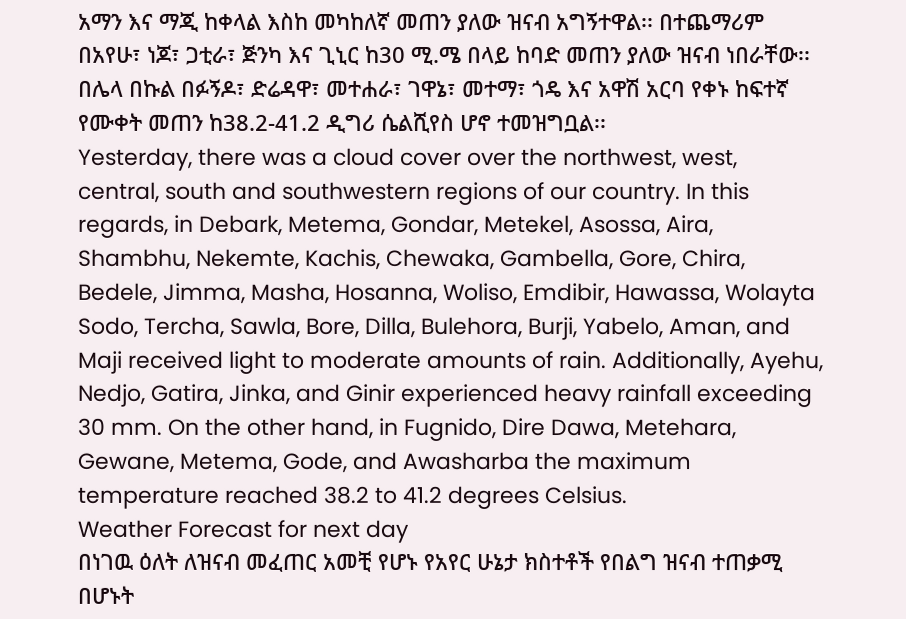አማን እና ማጂ ከቀላል እስከ መካከለኛ መጠን ያለው ዝናብ አግኝተዋል፡፡ በተጨማሪም በአየሁ፣ ነጆ፣ ጋቲራ፣ ጅንካ እና ጊኒር ከ30 ሚ.ሜ በላይ ከባድ መጠን ያለው ዝናብ ነበራቸው፡፡ በሌላ በኩል በፉኝዶ፣ ድሬዳዋ፣ መተሐራ፣ ገዋኔ፣ መተማ፣ ጎዴ እና አዋሽ አርባ የቀኑ ከፍተኛ የሙቀት መጠን ከ38.2-41.2 ዲግሪ ሴልሺየስ ሆኖ ተመዝግቧል፡፡
Yesterday, there was a cloud cover over the northwest, west, central, south and southwestern regions of our country. In this regards, in Debark, Metema, Gondar, Metekel, Asossa, Aira, Shambhu, Nekemte, Kachis, Chewaka, Gambella, Gore, Chira, Bedele, Jimma, Masha, Hosanna, Woliso, Emdibir, Hawassa, Wolayta Sodo, Tercha, Sawla, Bore, Dilla, Bulehora, Burji, Yabelo, Aman, and Maji received light to moderate amounts of rain. Additionally, Ayehu, Nedjo, Gatira, Jinka, and Ginir experienced heavy rainfall exceeding 30 mm. On the other hand, in Fugnido, Dire Dawa, Metehara, Gewane, Metema, Gode, and Awasharba the maximum temperature reached 38.2 to 41.2 degrees Celsius.
Weather Forecast for next day
በነገዉ ዕለት ለዝናብ መፈጠር አመቺ የሆኑ የአየር ሁኔታ ክስተቶች የበልግ ዝናብ ተጠቃሚ በሆኑት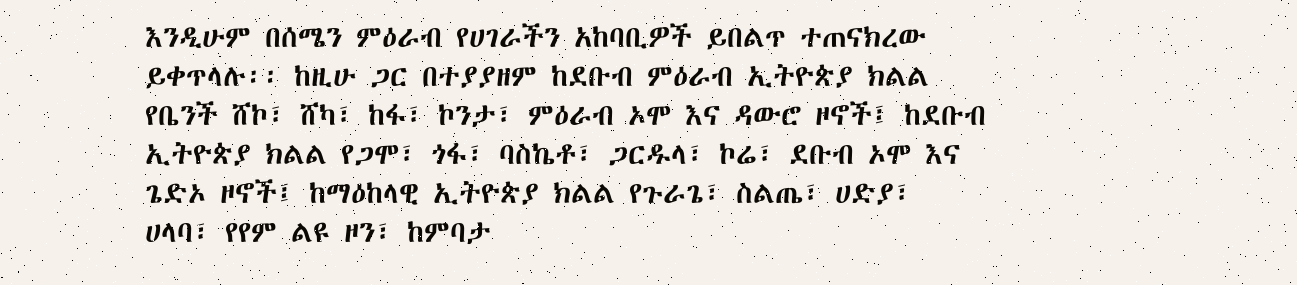እንዲሁም በሰሜን ምዕራብ የሀገራችን አከባቢዎች ይበልጥ ተጠናክረው ይቀጥላሉ፡፡ ከዚሁ ጋር በተያያዘም ከደቡብ ምዕራብ ኢትዮጵያ ክልል የቤንች ሸኮ፣ ሸካ፣ ከፋ፣ ኮንታ፣ ምዕራብ ኦሞ እና ዳውሮ ዞኖች፤ ከደቡብ ኢትዮጵያ ክልል የጋሞ፣ ጎፋ፣ ባስኬቶ፣ ጋርዱላ፣ ኮሬ፣ ደቡብ ኦሞ እና ጌድኦ ዞኖች፤ ከማዕከላዊ ኢትዮጵያ ክልል የጉራጌ፣ ስልጤ፣ ሀድያ፣ ሀላባ፣ የየም ልዩ ዞን፣ ከምባታ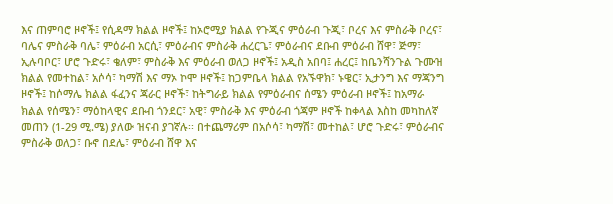እና ጠምባሮ ዞኖች፤ የሲዳማ ክልል ዞኖች፤ ከኦሮሚያ ክልል የጉጂና ምዕራብ ጉጂ፣ ቦረና እና ምስራቅ ቦረና፣ ባሌና ምስራቅ ባሌ፣ ምዕራብ አርሲ፣ ምዕራብና ምስራቅ ሐረርጌ፣ ምዕራብና ደቡብ ምዕራብ ሸዋ፣ ጅማ፣ ኢሉባቦር፣ ሆሮ ጉድሩ፣ ቄለም፣ ምስራቅ እና ምዕራብ ወለጋ ዞኖች፤ አዲስ አበባ፤ ሐረር፤ ከቤንሻንጉል ጉሙዝ ክልል የመተከል፣ አሶሳ፣ ካማሽ እና ማኦ ኮሞ ዞኖች፤ ከጋምቤላ ክልል የአኙዋክ፣ ኑዌር፣ ኢታንግ እና ማጃንግ ዞኖች፤ ከሶማሌ ክልል ፋፈንና ጃራር ዞኖች፣ ከትግራይ ክልል የምዕራብና ሰሜን ምዕራብ ዞኖች፤ ከአማራ ክልል የሰሜን፣ ማዕከላዊና ደቡብ ጎንደር፣ አዊ፣ ምስራቅ እና ምዕራብ ጎጃም ዞኖች ከቀላል እስከ መካከለኛ መጠን (1-29 ሚ.ሜ) ያለው ዝናብ ያገኛሉ፡፡ በተጨማሪም በአሶሳ፣ ካማሽ፣ መተከል፣ ሆሮ ጉድሩ፣ ምዕራብና ምስራቅ ወለጋ፣ ቡኖ በደሌ፣ ምዕራብ ሸዋ እና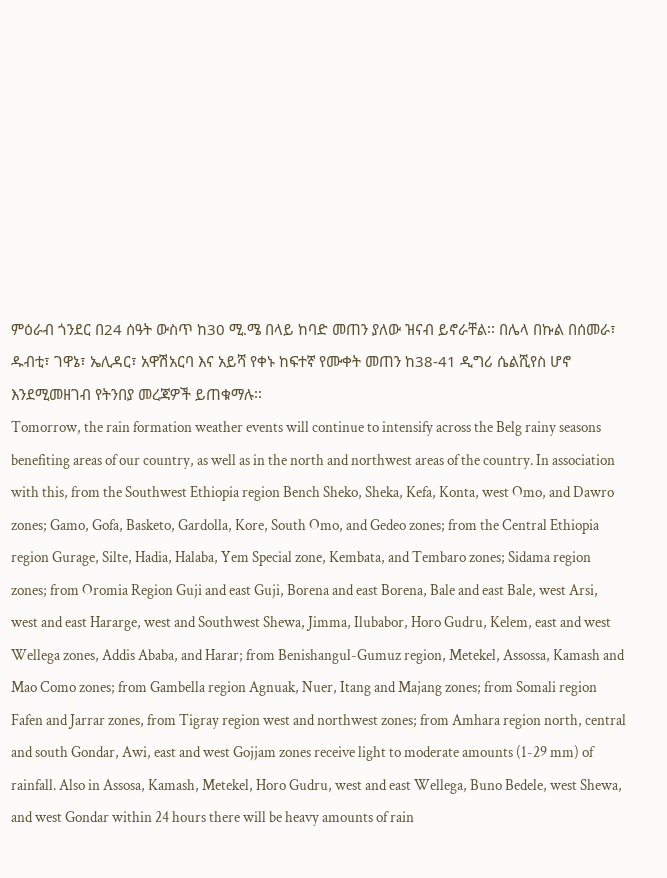ምዕራብ ጎንደር በ24 ሰዓት ውስጥ ከ30 ሚ.ሜ በላይ ከባድ መጠን ያለው ዝናብ ይኖራቸል፡፡ በሌላ በኩል በሰመራ፣ ዱብቲ፣ ገዋኔ፣ ኤሊዳር፣ አዋሽአርባ እና አይሻ የቀኑ ከፍተኛ የሙቀት መጠን ከ38-41 ዲግሪ ሴልሺየስ ሆኖ እንደሚመዘገብ የትንበያ መረጃዎች ይጠቁማሉ፡፡
Tomorrow, the rain formation weather events will continue to intensify across the Belg rainy seasons benefiting areas of our country, as well as in the north and northwest areas of the country. In association with this, from the Southwest Ethiopia region Bench Sheko, Sheka, Kefa, Konta, west Omo, and Dawro zones; Gamo, Gofa, Basketo, Gardolla, Kore, South Omo, and Gedeo zones; from the Central Ethiopia region Gurage, Silte, Hadia, Halaba, Yem Special zone, Kembata, and Tembaro zones; Sidama region zones; from Oromia Region Guji and east Guji, Borena and east Borena, Bale and east Bale, west Arsi, west and east Hararge, west and Southwest Shewa, Jimma, Ilubabor, Horo Gudru, Kelem, east and west Wellega zones, Addis Ababa, and Harar; from Benishangul-Gumuz region, Metekel, Assossa, Kamash and Mao Como zones; from Gambella region Agnuak, Nuer, Itang and Majang zones; from Somali region Fafen and Jarrar zones, from Tigray region west and northwest zones; from Amhara region north, central and south Gondar, Awi, east and west Gojjam zones receive light to moderate amounts (1-29 mm) of rainfall. Also in Assosa, Kamash, Metekel, Horo Gudru, west and east Wellega, Buno Bedele, west Shewa, and west Gondar within 24 hours there will be heavy amounts of rain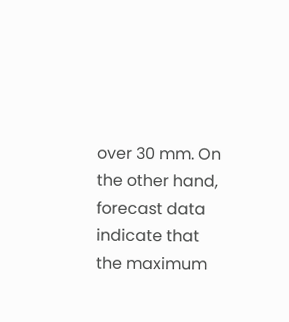over 30 mm. On the other hand, forecast data indicate that the maximum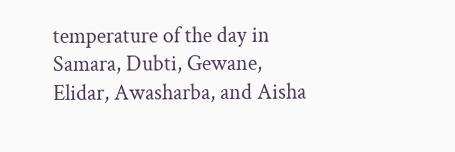temperature of the day in Samara, Dubti, Gewane, Elidar, Awasharba, and Aisha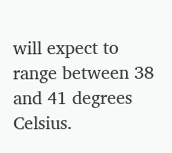will expect to range between 38 and 41 degrees Celsius.